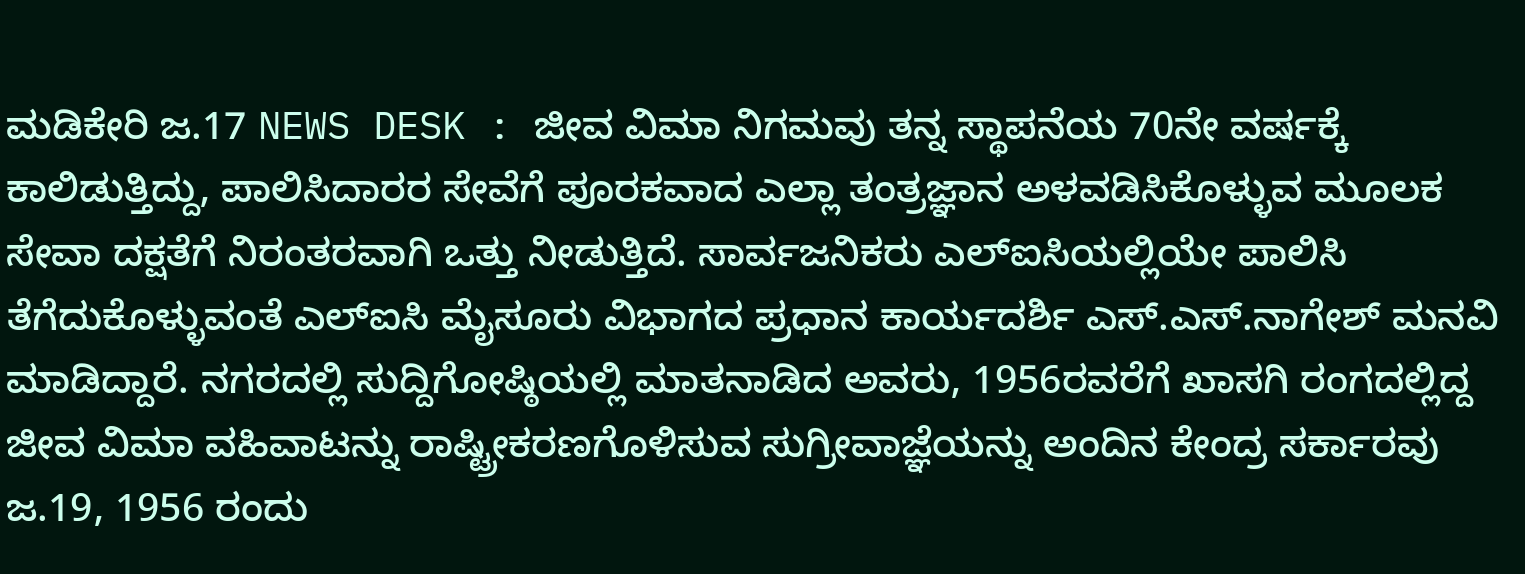ಮಡಿಕೇರಿ ಜ.17 NEWS DESK : ಜೀವ ವಿಮಾ ನಿಗಮವು ತನ್ನ ಸ್ಥಾಪನೆಯ 70ನೇ ವರ್ಷಕ್ಕೆ ಕಾಲಿಡುತ್ತಿದ್ದು, ಪಾಲಿಸಿದಾರರ ಸೇವೆಗೆ ಪೂರಕವಾದ ಎಲ್ಲಾ ತಂತ್ರಜ್ಞಾನ ಅಳವಡಿಸಿಕೊಳ್ಳುವ ಮೂಲಕ ಸೇವಾ ದಕ್ಷತೆಗೆ ನಿರಂತರವಾಗಿ ಒತ್ತು ನೀಡುತ್ತಿದೆ. ಸಾರ್ವಜನಿಕರು ಎಲ್ಐಸಿಯಲ್ಲಿಯೇ ಪಾಲಿಸಿ ತೆಗೆದುಕೊಳ್ಳುವಂತೆ ಎಲ್ಐಸಿ ಮೈಸೂರು ವಿಭಾಗದ ಪ್ರಧಾನ ಕಾರ್ಯದರ್ಶಿ ಎಸ್.ಎಸ್.ನಾಗೇಶ್ ಮನವಿ ಮಾಡಿದ್ದಾರೆ. ನಗರದಲ್ಲಿ ಸುದ್ದಿಗೋಷ್ಠಿಯಲ್ಲಿ ಮಾತನಾಡಿದ ಅವರು, 1956ರವರೆಗೆ ಖಾಸಗಿ ರಂಗದಲ್ಲಿದ್ದ ಜೀವ ವಿಮಾ ವಹಿವಾಟನ್ನು ರಾಷ್ಟ್ರೀಕರಣಗೊಳಿಸುವ ಸುಗ್ರೀವಾಜ್ಞೆಯನ್ನು ಅಂದಿನ ಕೇಂದ್ರ ಸರ್ಕಾರವು ಜ.19, 1956 ರಂದು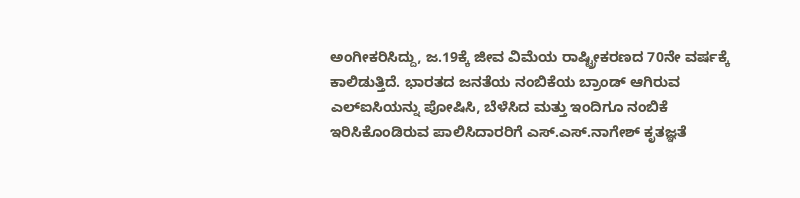ಅಂಗೀಕರಿಸಿದ್ದು, ಜ.19ಕ್ಕೆ ಜೀವ ವಿಮೆಯ ರಾಷ್ಟ್ರೀಕರಣದ 70ನೇ ವರ್ಷಕ್ಕೆ ಕಾಲಿಡುತ್ತಿದೆ. ಭಾರತದ ಜನತೆಯ ನಂಬಿಕೆಯ ಬ್ರಾಂಡ್ ಆಗಿರುವ ಎಲ್ಐಸಿಯನ್ನು ಪೋಷಿಸಿ, ಬೆಳೆಸಿದ ಮತ್ತು ಇಂದಿಗೂ ನಂಬಿಕೆ ಇರಿಸಿಕೊಂಡಿರುವ ಪಾಲಿಸಿದಾರರಿಗೆ ಎಸ್.ಎಸ್.ನಾಗೇಶ್ ಕೃತಜ್ಞತೆ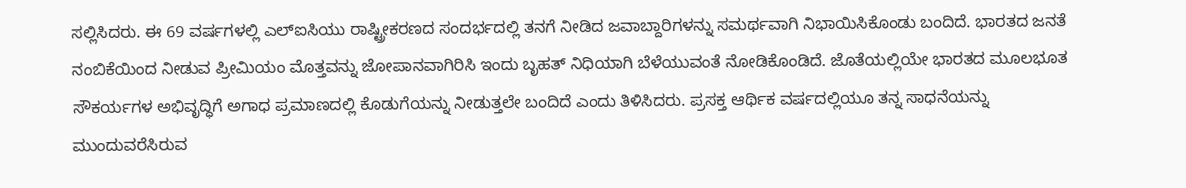ಸಲ್ಲಿಸಿದರು. ಈ 69 ವರ್ಷಗಳಲ್ಲಿ ಎಲ್ಐಸಿಯು ರಾಷ್ಟ್ರೀಕರಣದ ಸಂದರ್ಭದಲ್ಲಿ ತನಗೆ ನೀಡಿದ ಜವಾಬ್ದಾರಿಗಳನ್ನು ಸಮರ್ಥವಾಗಿ ನಿಭಾಯಿಸಿಕೊಂಡು ಬಂದಿದೆ. ಭಾರತದ ಜನತೆ ನಂಬಿಕೆಯಿಂದ ನೀಡುವ ಪ್ರೀಮಿಯಂ ಮೊತ್ತವನ್ನು ಜೋಪಾನವಾಗಿರಿಸಿ ಇಂದು ಬೃಹತ್ ನಿಧಿಯಾಗಿ ಬೆಳೆಯುವಂತೆ ನೋಡಿಕೊಂಡಿದೆ. ಜೊತೆಯಲ್ಲಿಯೇ ಭಾರತದ ಮೂಲಭೂತ ಸೌಕರ್ಯಗಳ ಅಭಿವೃದ್ಧಿಗೆ ಅಗಾಧ ಪ್ರಮಾಣದಲ್ಲಿ ಕೊಡುಗೆಯನ್ನು ನೀಡುತ್ತಲೇ ಬಂದಿದೆ ಎಂದು ತಿಳಿಸಿದರು. ಪ್ರಸಕ್ತ ಆರ್ಥಿಕ ವರ್ಷದಲ್ಲಿಯೂ ತನ್ನ ಸಾಧನೆಯನ್ನು ಮುಂದುವರೆಸಿರುವ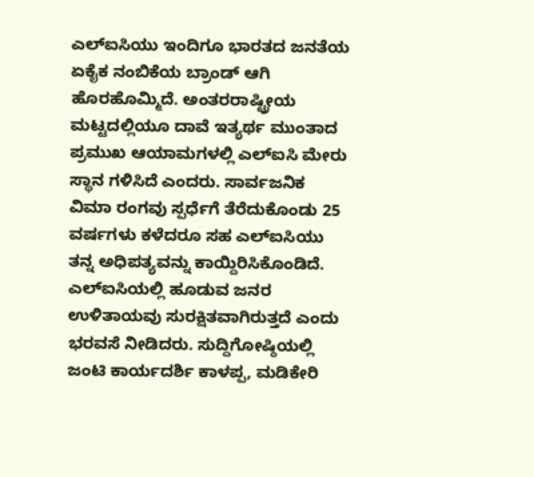ಎಲ್ಐಸಿಯು ಇಂದಿಗೂ ಭಾರತದ ಜನತೆಯ ಏಕೈಕ ನಂಬಿಕೆಯ ಬ್ರಾಂಡ್ ಆಗಿ ಹೊರಹೊಮ್ಮಿದೆ. ಅಂತರರಾಷ್ಟ್ರೀಯ ಮಟ್ಟದಲ್ಲಿಯೂ ದಾವೆ ಇತ್ಯರ್ಥ ಮುಂತಾದ ಪ್ರಮುಖ ಆಯಾಮಗಳಲ್ಲಿ ಎಲ್ಐಸಿ ಮೇರು ಸ್ಥಾನ ಗಳಿಸಿದೆ ಎಂದರು. ಸಾರ್ವಜನಿಕ ವಿಮಾ ರಂಗವು ಸ್ಪರ್ಧೆಗೆ ತೆರೆದುಕೊಂಡು 25 ವರ್ಷಗಳು ಕಳೆದರೂ ಸಹ ಎಲ್ಐಸಿಯು ತನ್ನ ಅಧಿಪತ್ಯವನ್ನು ಕಾಯ್ದಿರಿಸಿಕೊಂಡಿದೆ. ಎಲ್ಐಸಿಯಲ್ಲಿ ಹೂಡುವ ಜನರ ಉಳಿತಾಯವು ಸುರಕ್ಷಿತವಾಗಿರುತ್ತದೆ ಎಂದು ಭರವಸೆ ನೀಡಿದರು. ಸುದ್ದಿಗೋಷ್ಠಿಯಲ್ಲಿ ಜಂಟಿ ಕಾರ್ಯದರ್ಶಿ ಕಾಳಪ್ಪ, ಮಡಿಕೇರಿ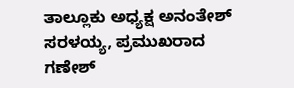ತಾಲ್ಲೂಕು ಅಧ್ಯಕ್ಷ ಅನಂತೇಶ್ ಸರಳಯ್ಯ, ಪ್ರಮುಖರಾದ ಗಣೇಶ್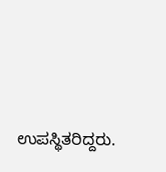ಉಪಸ್ಥಿತರಿದ್ದರು.